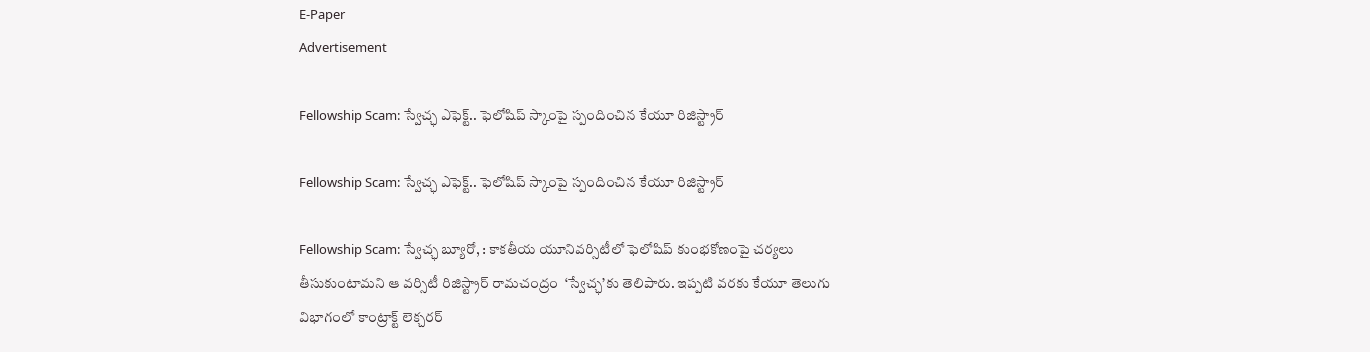E-Paper
Advertisement

Fellowship Scam: స్వేచ్ఛ ఎఫెక్ట్.. ఫెలోషిప్ స్కాంపై స్పందించిన కేయూ రిజిస్ట్రార్

Fellowship Scam: స్వేచ్ఛ ఎఫెక్ట్.. ఫెలోషిప్ స్కాంపై స్పందించిన కేయూ రిజిస్ట్రార్

Fellowship Scam: స్వేచ్ఛ బ్యూరో, : కాకతీయ యూనివర్సిటీలో ఫెలోషిప్ కుంభకోణంపై చర్యలు తీసుకుంటామని ఆ వర్సిటీ రిజిస్ట్రార్ రామచంద్రం  ‘స్వేచ్ఛ’కు తెలిపారు. ఇప్పటి వరకు కేయూ తెలుగు విభాగంలో కాంట్రాక్ట్ లెక్చరర్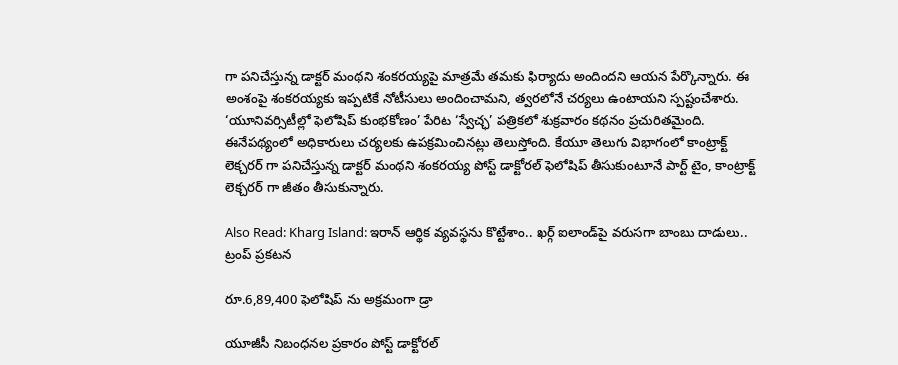గా పనిచేస్తున్న డాక్టర్ మంథని శంకరయ్యపై మాత్రమే తమకు ఫిర్యాదు అందిందని ఆయన పేర్కొన్నారు. ఈ అంశంపై శంకరయ్యకు ఇప్పటికే నోటీసులు అందించామని, త్వరలోనే చర్యలు ఉంటాయని స్పష్టంచేశారు. ‘యూనివర్సిటీల్లో ఫెలోషిప్ కుంభకోణం’ పేరిట ‘స్వేచ్ఛ’ పత్రికలో శుక్రవారం కథనం ప్రచురితమైంది. ఈనేపథ్యంలో అధికారులు చర్యలకు ఉపక్రమించినట్లు తెలుస్తోంది. కేయూ తెలుగు విభాగంలో కాంట్రాక్ట్ లెక్చరర్ గా పనిచేస్తున్న డాక్టర్ మంథని శంకరయ్య పోస్ట్ డాక్టోరల్ ఫెలోషిప్ తీసుకుంటూనే పార్ట్ టైం, కాంట్రాక్ట్ లెక్చరర్ గా జీతం తీసుకున్నారు.

Also Read: Kharg Island: ఇరాన్ ఆర్థిక వ్యవస్థను కొట్టేశాం.. ఖర్గ్ ఐలాండ్‌పై వరుసగా బాంబు దాడులు.. ట్రంప్ ప్రకటన

రూ.6,89,400 ఫెలోషిప్ ను అక్రమంగా డ్రా

యూజీసీ నిబంధనల ప్రకారం పోస్ట్ డాక్టోరల్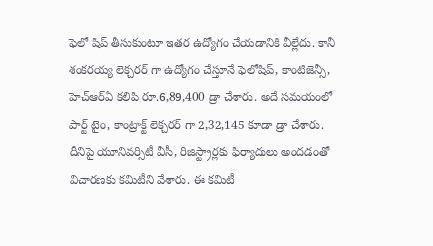ఫెలో షిప్ తీసుకుంటూ ఇతర ఉద్యోగం చేయడానికి వీల్లేదు. కానీ శంకరయ్య లెక్చరర్ గా ఉద్యోగం చేస్తూనే ఫెలోషిప్, కాంటిజెన్సీ, హెచ్ఆర్ఏ కలిపి రూ.6,89,400 డ్రా చేశారు. అదే సమయంలో పార్ట్ టైం, కాంట్రాక్ట్ లెక్చరర్ గా 2,32,145 కూడా డ్రా చేశారు. దీనిపై యూనివర్సిటీ వీసీ, రిజిస్ట్రార్లకు ఫిర్యాదులు అందడంతో విచారణకు కమిటీని వేశారు. ఈ కమిటీ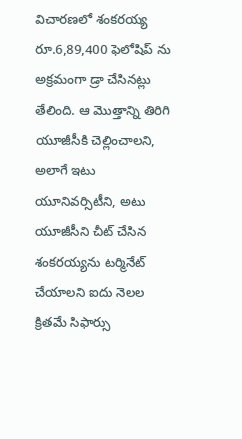విచారణలో శంకరయ్య రూ.6,89,400 ఫెలోషిప్ ను అక్రమంగా డ్రా చేసినట్లు తేలింది. ఆ మొత్తాన్ని తిరిగి యూజీసీకి చెల్లించాలని, అలాగే ఇటు యూనివర్సిటీని, అటు యూజీసీని చీట్ చేసిన శంకరయ్యను టర్మినేట్ చేయాలని ఐదు నెలల క్రితమే సిఫార్సు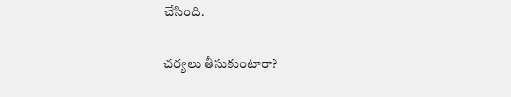చేసింది.

చర్యలు తీసుకుంటారా?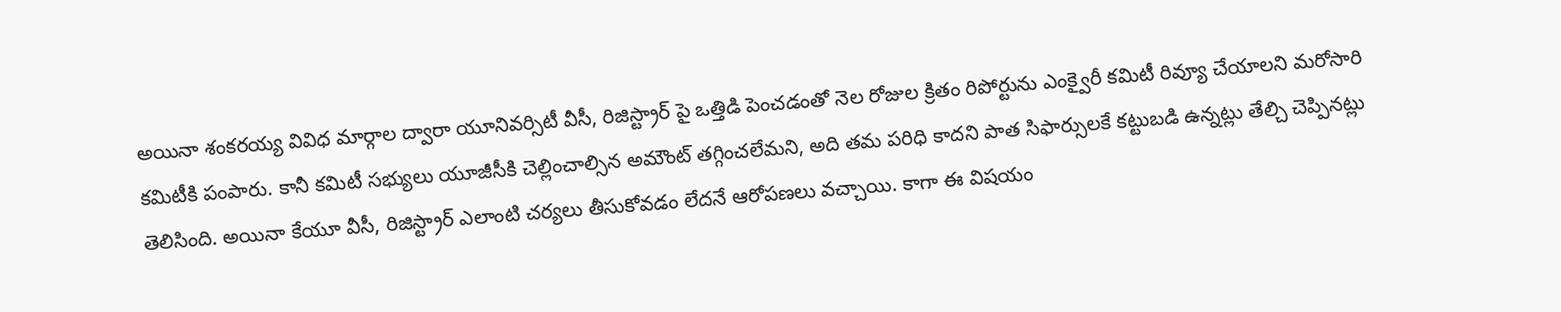అయినా శంకరయ్య వివిధ మార్గాల ద్వారా యూనివర్సిటీ వీసీ, రిజిస్ట్రార్ పై ఒత్తిడి పెంచడంతో నెల రోజుల క్రితం రిపోర్టును ఎంక్వైరీ కమిటీ రివ్యూ చేయాలని మరోసారి కమిటీకి పంపారు. కానీ కమిటీ సభ్యులు యూజీసీకి చెల్లించాల్సిన అమౌంట్ తగ్గించలేమని, అది తమ పరిధి కాదని పాత సిఫార్సులకే కట్టుబడి ఉన్నట్లు తేల్చి చెప్పినట్లు తెలిసింది. అయినా కేయూ వీసీ, రిజిస్ట్రార్ ఎలాంటి చర్యలు తీసుకోవడం లేదనే ఆరోపణలు వచ్చాయి. కాగా ఈ విషయం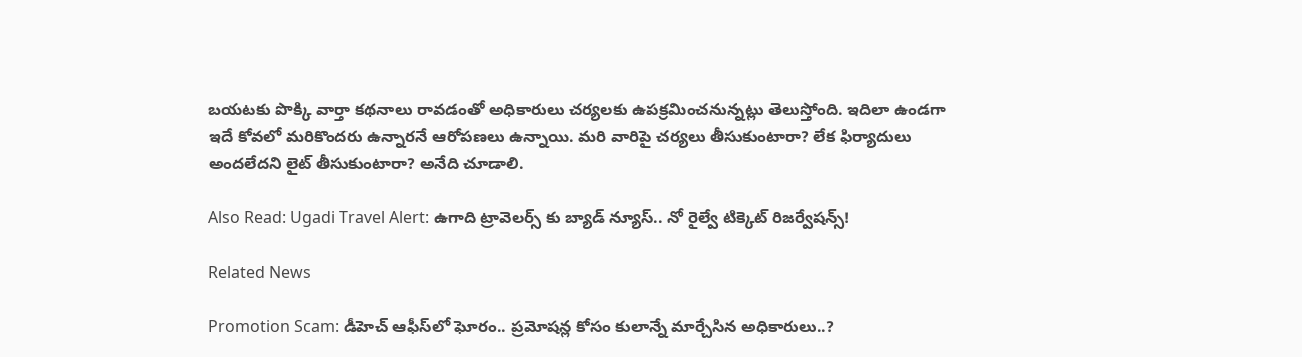బయటకు పొక్కి వార్తా కథనాలు రావడంతో అధికారులు చర్యలకు ఉపక్రమించనున్నట్లు తెలుస్తోంది. ఇదిలా ఉండగా ఇదే కోవలో మరికొందరు ఉన్నారనే ఆరోపణలు ఉన్నాయి. మరి వారిపై చర్యలు తీసుకుంటారా? లేక ఫిర్యాదులు అందలేదని లైట్ తీసుకుంటారా? అనేది చూడాలి.

Also Read: Ugadi Travel Alert: ఉగాది ట్రావెలర్స్ కు బ్యాడ్ న్యూస్.. నో రైల్వే టిక్కెట్ రిజర్వేషన్స్!

Related News

Promotion Scam: డీహెచ్ ఆఫీస్‌లో ఘోరం.. ప్రమోషన్ల కోసం కులాన్నే మార్చేసిన అధికారులు..?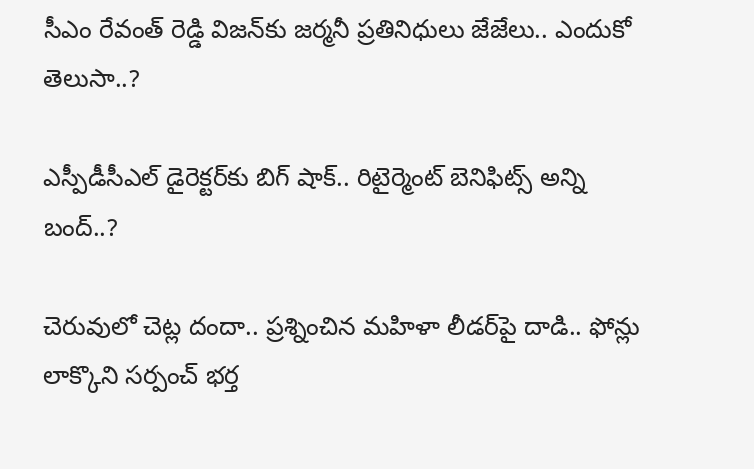సీఎం రేవంత్ రెడ్డి విజన్‌కు జర్మనీ ప్రతినిధులు జేజేలు.. ఎందుకో తెలుసా..?

ఎస్పీడీసీఎల్ డైరెక్టర్‌కు బిగ్ షాక్.. రిటైర్మెంట్ బెనిఫిట్స్ అన్ని బంద్..?

చెరువులో చెట్ల దందా.. ప్రశ్నించిన మహిళా లీడర్‌పై దాడి.. ఫోన్లు లాక్కొని సర్పంచ్ భర్త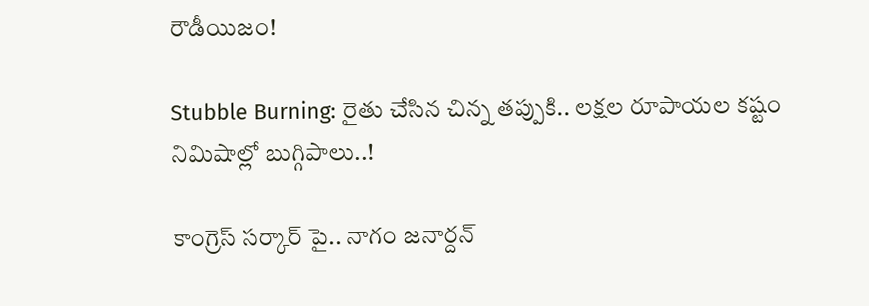రౌడీయిజం!

Stubble Burning: రైతు చేసిన చిన్న తప్పుకి.. లక్షల రూపాయల కష్టం నిమిషాల్లో బుగ్గిపాలు..!

కాంగ్రెస్ సర్కార్‌ పై.. నాగం జనార్దన్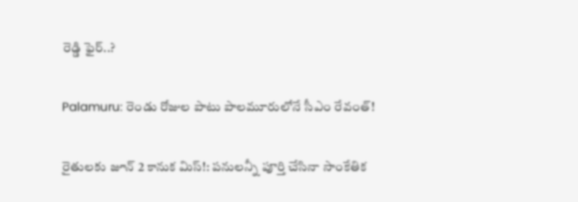రెడ్డి ఫైర్..?

Palamuru: రెండు రోజుల పాటు పాలమూరులోనే సీఎం రేవంత్!

రైతులకు జూన్ 2 కానుక మిస్!: పనులన్నీ పూర్తి చేసినా సాంకేతిక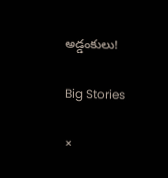అడ్డంకులు!

Big Stories

×